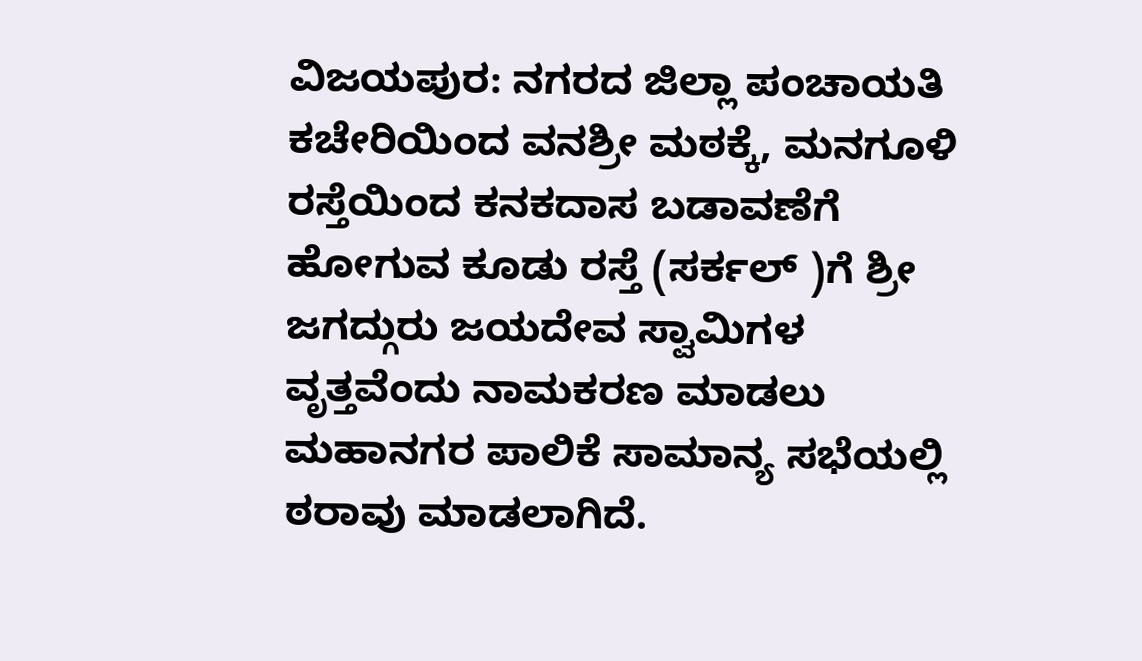ವಿಜಯಪುರ: ನಗರದ ಜಿಲ್ಲಾ ಪಂಚಾಯತಿ ಕಚೇರಿಯಿಂದ ವನಶ್ರೀ ಮಠಕ್ಕೆ, ಮನಗೂಳಿ ರಸ್ತೆಯಿಂದ ಕನಕದಾಸ ಬಡಾವಣೆಗೆ ಹೋಗುವ ಕೂಡು ರಸ್ತೆ (ಸರ್ಕಲ್ )ಗೆ ಶ್ರೀ ಜಗದ್ಗುರು ಜಯದೇವ ಸ್ವಾಮಿಗಳ ವೃತ್ತವೆಂದು ನಾಮಕರಣ ಮಾಡಲು ಮಹಾನಗರ ಪಾಲಿಕೆ ಸಾಮಾನ್ಯ ಸಭೆಯಲ್ಲಿ ಠರಾವು ಮಾಡಲಾಗಿದೆ.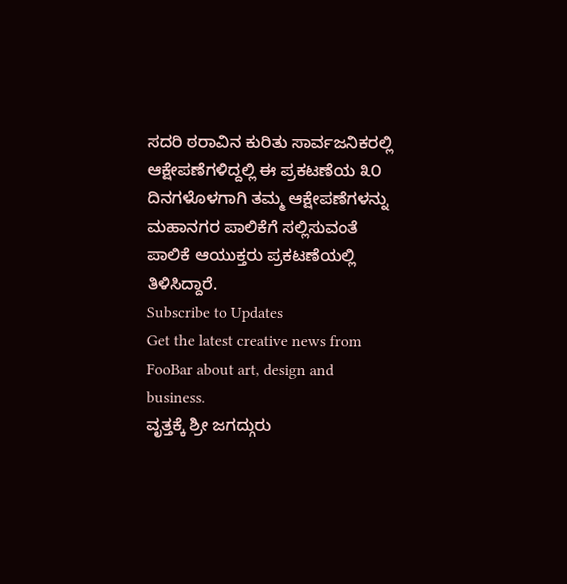ಸದರಿ ಠರಾವಿನ ಕುರಿತು ಸಾರ್ವಜನಿಕರಲ್ಲಿ ಆಕ್ಷೇಪಣೆಗಳಿದ್ದಲ್ಲಿ ಈ ಪ್ರಕಟಣೆಯ ೩೦ ದಿನಗಳೊಳಗಾಗಿ ತಮ್ಮ ಆಕ್ಷೇಪಣೆಗಳನ್ನು ಮಹಾನಗರ ಪಾಲಿಕೆಗೆ ಸಲ್ಲಿಸುವಂತೆ ಪಾಲಿಕೆ ಆಯುಕ್ತರು ಪ್ರಕಟಣೆಯಲ್ಲಿ ತಿಳಿಸಿದ್ದಾರೆ.
Subscribe to Updates
Get the latest creative news from FooBar about art, design and business.
ವೃತ್ತಕ್ಕೆ ಶ್ರೀ ಜಗದ್ಗುರು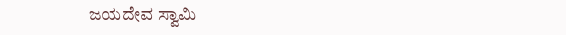ಜಯದೇವ ಸ್ವಾಮಿ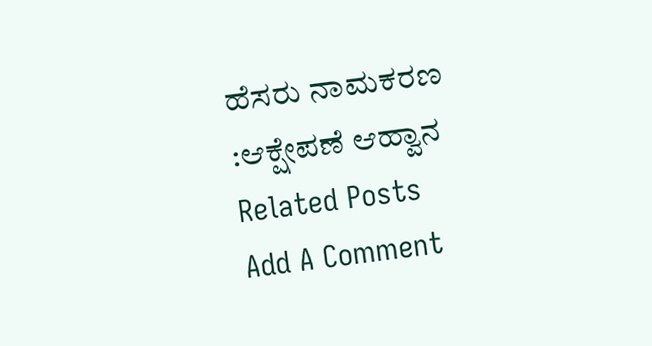ಹೆಸರು ನಾಮಕರಣ :ಆಕ್ಷೇಪಣೆ ಆಹ್ವಾನ
Related Posts
Add A Comment